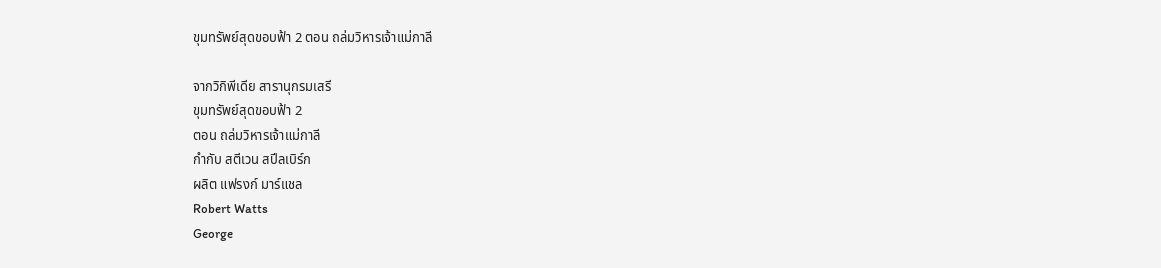ขุมทรัพย์สุดขอบฟ้า 2 ตอน ถล่มวิหารเจ้าแม่กาลี

จากวิกิพีเดีย สารานุกรมเสรี
ขุมทรัพย์สุดขอบฟ้า 2
ตอน ถล่มวิหารเจ้าแม่กาลี
กำกับ สตีเวน สปีลเบิร์ก
ผลิต แฟรงก์ มาร์แชล
Robert Watts
George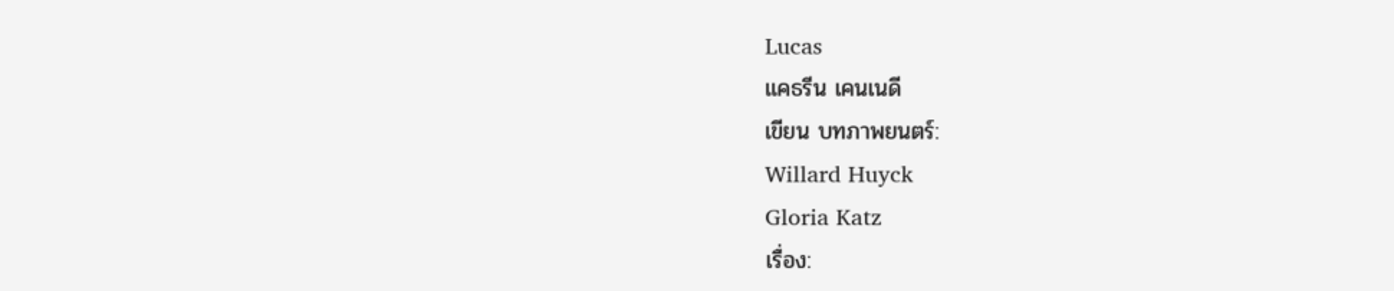Lucas
แคธรีน เคนเนดี
เขียน บทภาพยนตร์:
Willard Huyck
Gloria Katz
เรื่อง: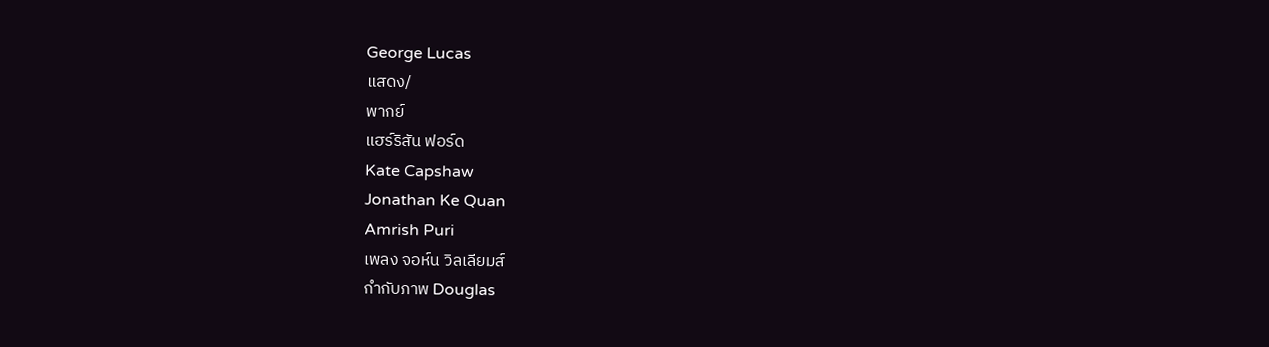George Lucas
แสดง/
พากย์
แฮร์ริสัน ฟอร์ด
Kate Capshaw
Jonathan Ke Quan
Amrish Puri
เพลง จอห์น วิลเลียมส์
กำกับภาพ Douglas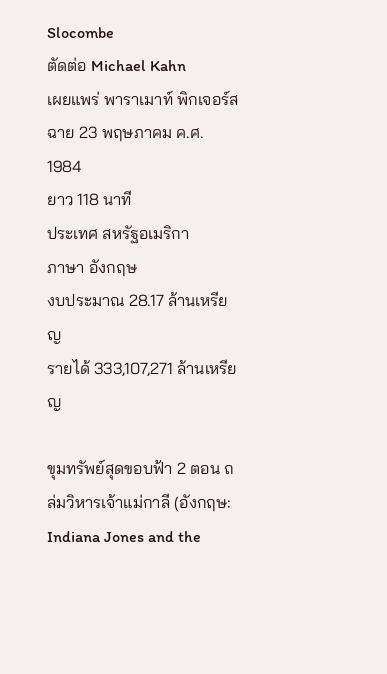Slocombe
ตัดต่อ Michael Kahn
เผยแพร่ พาราเมาท์ พิกเจอร์ส
ฉาย 23 พฤษภาคม ค.ศ. 1984
ยาว 118 นาที
ประเทศ สหรัฐอเมริกา
ภาษา อังกฤษ
งบประมาณ 28.17 ล้านเหรียญ
รายได้ 333,107,271 ล้านเหรียญ

ขุมทรัพย์สุดขอบฟ้า 2 ตอน ถล่มวิหารเจ้าแม่กาลี (อังกฤษ: Indiana Jones and the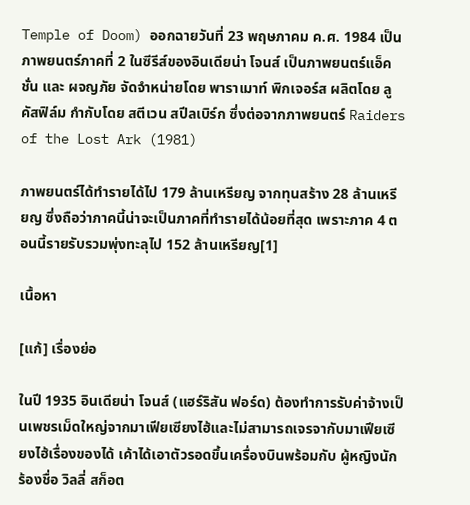Temple of Doom) ออกฉายวันที่ 23 พฤษภาคม ค.ศ. 1984 เป็นภาพยนตร์ภาคที่ 2 ในซีรีส์ของอินเดียน่า โจนส์ เป็นภาพยนตร์แอ็คชั่น และ ผจญภัย จัดจำหน่ายโดย พาราเมาท์ พิกเจอร์ส ผลิตโดย ลูคัสฟิล์ม กำกับโดย สตีเวน สปีลเบิร์ก ซึ่งต่อจากภาพยนตร์ Raiders of the Lost Ark (1981)

ภาพยนตร์ได้ทำรายได้ไป 179 ล้านเหรียญ จากทุนสร้าง 28 ล้านเหรียญ ซึ่งถือว่าภาคนี้น่าจะเป็นภาคที่ทำรายได้น้อยที่สุด เพราะภาค 4 ตอนนี้รายรับรวมพุ่งทะลุไป 152 ล้านเหรียญ[1]

เนื้อหา

[แก้] เรื่องย่อ

ในปี 1935 อินเดียน่า โจนส์ (แฮร์ริสัน ฟอร์ด) ต้องทำการรับค่าจ้างเป็นเพชรเม็ดใหญ่จากมาเฟียเซียงไฮ้และไม่สามารถเจรจากับมาเฟียเซียงไฮ้เรื่องของได้ เค้าได้เอาตัวรอดขึ้นเครื่องบินพร้อมกับ ผู้หญิงนักร้องชื่อ วิลลี่ สก็อต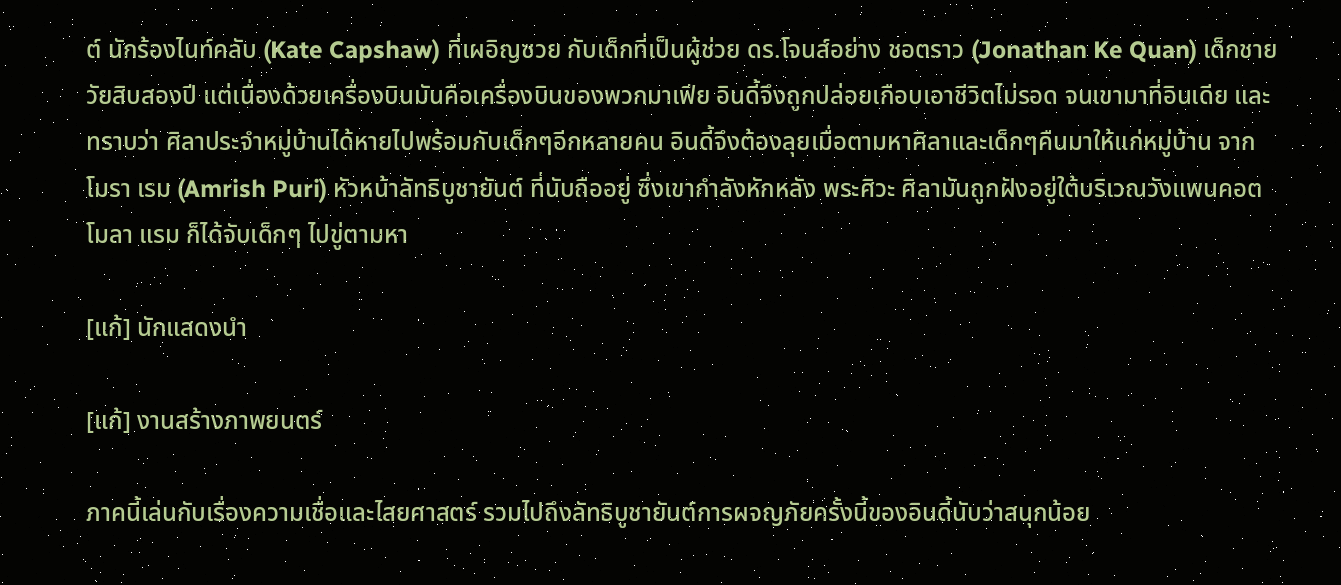ต์ นักร้องไนท์คลับ (Kate Capshaw) ที่เผอิญซวย กับเด็กที่เป็นผู้ช่วย ดร.โจนส์อย่าง ชอตราว (Jonathan Ke Quan) เด็กชายวัยสิบสองปี แต่เนื่องด้วยเครื่องบินมันคือเครื่องบินของพวกมาเฟีย อินดี้จึงถูกปล่อยเกือบเอาชีวิตไม่รอด จนเขามาที่อินเดีย และทราบว่า ศิลาประจำหมู่บ้านได้หายไปพร้อมกับเด็กๆอีกหลายคน อินดี้จึงต้องลุยเมื่อตามหาศิลาและเด็กๆคืนมาให้แก่หมู่บ้าน จาก โมรา เรม (Amrish Puri) หัวหน้าลัทธิบูชายันต์ ที่นับถืออยู่ ซึ่งเขากำลังหักหลัง พระศิวะ ศิลามันถูกฝังอยู่ใต้บริเวณวังแพนคอต โมลา แรม ก็ได้จับเด็กๆ ไปขู่ตามหา

[แก้] นักแสดงนำ

[แก้] งานสร้างภาพยนตร์

ภาคนี้เล่นกับเรื่องความเชื่อและไสยศาสตร์ รวมไปถึงลัทธิบูชายันต์การผจญภัยครั้งนี้ของอินดี้นับว่าสนุกน้อย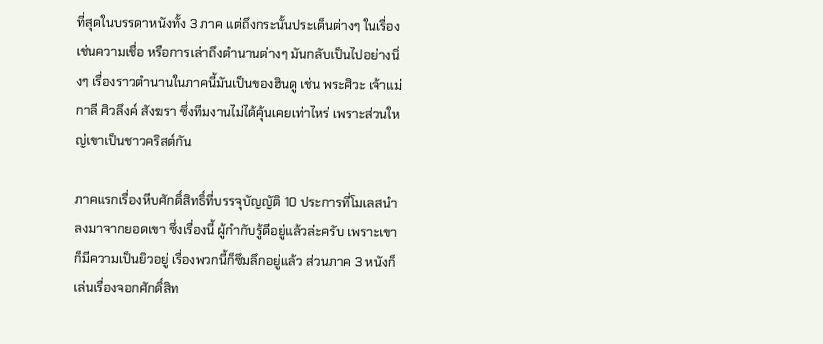ที่สุดในบรรดาหนังทั้ง 3 ภาค แต่ถึงกระนั้นประเด็นต่างๆ ในเรื่องเช่นความเชื่อ หรือการเล่าถึงตำนานต่างๆ มันกลับเป็นไปอย่างนิ่งๆ เรื่องราวตำนานในภาคนี้มันเป็นของฮินดู เช่น พระศิวะ เจ้าแม่กาลี ศิวลึงค์ สังฆรา ซึ่งทีมงานไม่ได้คุ้นเคยเท่าไหร่ เพราะส่วนใหญ่เขาเป็นชาวคริสต์กัน

ภาคแรกเรื่องหีบศักดิ์สิทธิ์ที่บรรจุบัญญัติ 10 ประการที่โมเลสนำลงมาจากยอดเขา ซึ่งเรื่องนี้ ผู้กำกับรู้ดีอยู่แล้วล่ะครับ เพราะเขาก็มีความเป็นยิวอยู่ เรื่องพวกนี้ก็ซึมลึกอยู่แล้ว ส่วนภาค 3 หนังก็เล่นเรื่องจอกศักดิ์สิท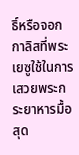ธิ์หรือจอกกาลิสที่พระเยซูใช้ในการเสวยพระกระยาหารมื้อสุด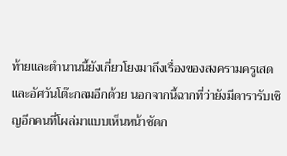ท้ายและตำนานนี้ยังเกี่ยวโยงมาถึงเรื่องของสงครามครูเสดและอัศวันโต๊ะกลมอีกด้วย นอกจากนี้ฉากที่ว่ายังมีดารารับเชิญอีกคนที่โผล่มาแบบเห็นหน้าชัดก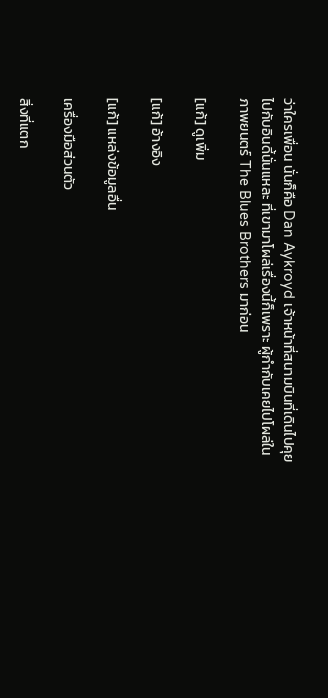ว่าใครเพื่อน นั่นก็คือ Dan Aykroyd เจ้าหน้าที่สนามบินที่เดินไปคุยไปกับอินดี้นั่นแหละ ที่เขามาโผล่เรื่องนี้ก็เพราะ ผู้กำกับเคยไปโผล่ในภาพยนตร์ The Blues Brothers มาก่อน

[แก้] ดูเพิ่ม

[แก้] อ้างอิง

[แก้] แหล่งข้อมูลอื่น

เครื่องมือส่วนตัว

สิ่งที่แตก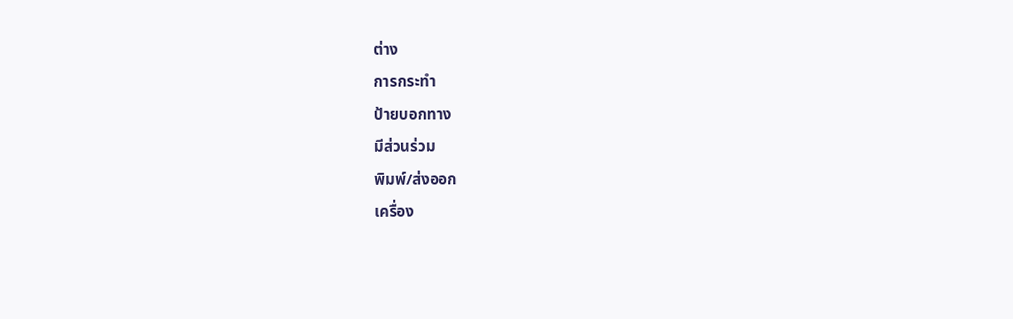ต่าง
การกระทำ
ป้ายบอกทาง
มีส่วนร่วม
พิมพ์/ส่งออก
เครื่อง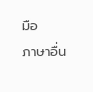มือ
ภาษาอื่น